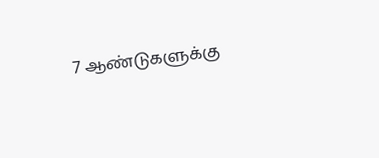7 ஆண்டுகளுக்கு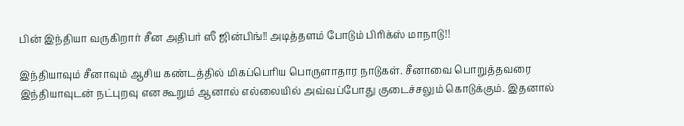பின் இந்தியா வருகிறார் சீன அதிபர் ஸீ ஜின்பிங்!! அடித்தளம் போடும் பிரிக்ஸ் மாநாடு!!

இந்தியாவும் சீனாவும் ஆசிய கண்டத்தில் மிகப்பெரிய பொருளாதார நாடுகள். சீனாவை பொறுத்தவரை இந்தியாவுடன் நட்புறவு என கூறும் ஆனால் எல்லையில் அவ்வப்போது குடைச்சலும் கொடுக்கும். இதனால்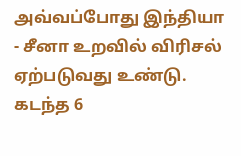அவ்வப்போது இந்தியா - சீனா உறவில் விரிசல் ஏற்படுவது உண்டு. கடந்த 6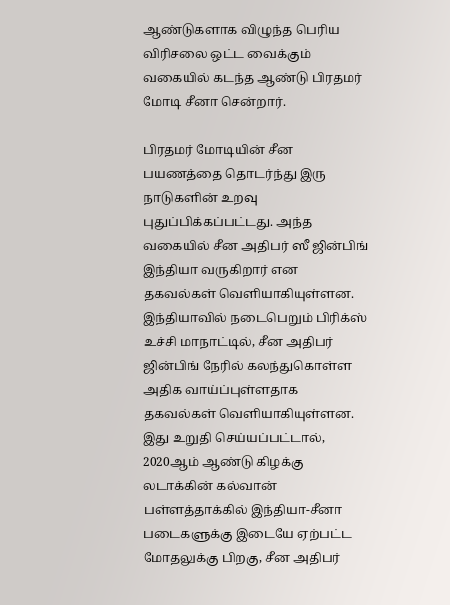ஆண்டுகளாக விழுந்த பெரிய விரிசலை ஒட்ட வைக்கும் வகையில் கடந்த ஆண்டு பிரதமர் மோடி சீனா சென்றார்.

பிரதமர் மோடியின் சீன பயணத்தை தொடர்ந்து இரு நாடுகளின் உறவு புதுப்பிக்கப்பட்டது. அந்த வகையில் சீன அதிபர் ஸீ ஜின்பிங் இந்தியா வருகிறார் என தகவல்கள் வெளியாகியுள்ளன. இந்தியாவில் நடைபெறும் பிரிக்ஸ் உச்சி மாநாட்டில், சீன அதிபர் ஜின்பிங் நேரில் கலந்துகொள்ள அதிக வாய்ப்புள்ளதாக தகவல்கள் வெளியாகியுள்ளன. இது உறுதி செய்யப்பட்டால், 2020ஆம் ஆண்டு கிழக்கு லடாக்கின் கல்வான் பள்ளத்தாக்கில் இந்தியா-சீனா படைகளுக்கு இடையே ஏற்பட்ட மோதலுக்கு பிறகு, சீன அதிபர்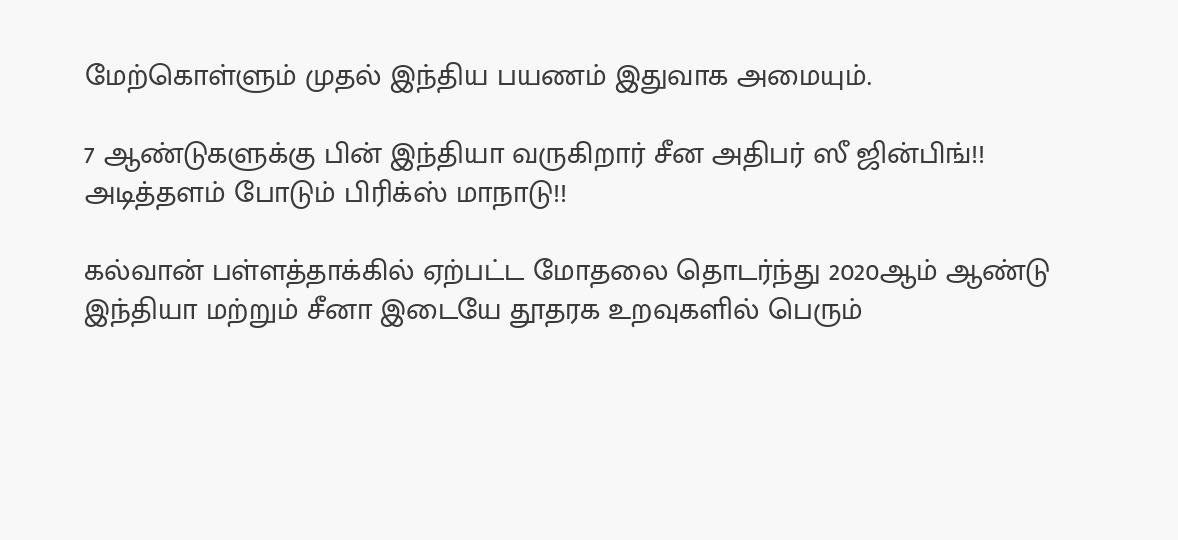மேற்கொள்ளும் முதல் இந்திய பயணம் இதுவாக அமையும்.

7 ஆண்டுகளுக்கு பின் இந்தியா வருகிறார் சீன அதிபர் ஸீ ஜின்பிங்!! அடித்தளம் போடும் பிரிக்ஸ் மாநாடு!!

கல்வான் பள்ளத்தாக்கில் ஏற்பட்ட மோதலை தொடர்ந்து 2020ஆம் ஆண்டு இந்தியா மற்றும் சீனா இடையே தூதரக உறவுகளில் பெரும்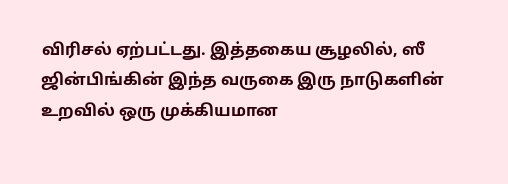விரிசல் ஏற்பட்டது. இத்தகைய சூழலில், ஸீ ஜின்பிங்கின் இந்த வருகை இரு நாடுகளின் உறவில் ஒரு முக்கியமான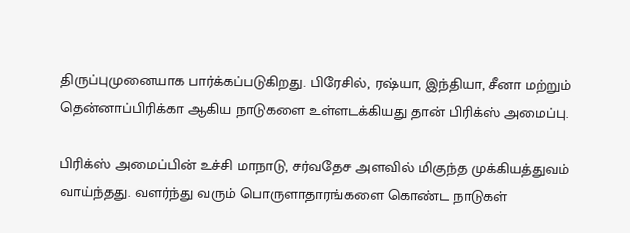திருப்புமுனையாக பார்க்கப்படுகிறது. பிரேசில், ரஷ்யா, இந்தியா, சீனா மற்றும் தென்னாப்பிரிக்கா ஆகிய நாடுகளை உள்ளடக்கியது தான் பிரிக்ஸ் அமைப்பு.

பிரிக்ஸ் அமைப்பின் உச்சி மாநாடு, சர்வதேச அளவில் மிகுந்த முக்கியத்துவம் வாய்ந்தது. வளர்ந்து வரும் பொருளாதாரங்களை கொண்ட நாடுகள்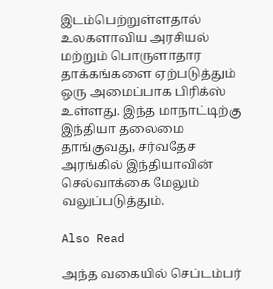இடம்பெற்றுள்ளதால் உலகளாவிய அரசியல் மற்றும் பொருளாதார தாக்கங்களை ஏற்படுத்தும் ஒரு அமைப்பாக பிரிக்ஸ் உள்ளது. இந்த மாநாட்டிற்கு இந்தியா தலைமை தாங்குவது, சர்வதேச அரங்கில் இந்தியாவின் செல்வாக்கை மேலும் வலுப்படுத்தும்.

Also Read

அந்த வகையில் செப்டம்பர்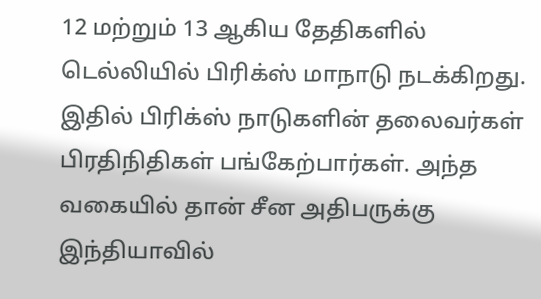12 மற்றும் 13 ஆகிய தேதிகளில் டெல்லியில் பிரிக்ஸ் மாநாடு நடக்கிறது. இதில் பிரிக்ஸ் நாடுகளின் தலைவர்கள் பிரதிநிதிகள் பங்கேற்பார்கள். அந்த வகையில் தான் சீன அதிபருக்கு இந்தியாவில்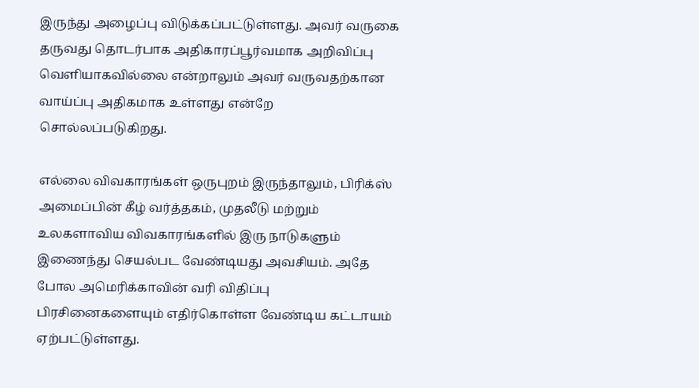இருந்து அழைப்பு விடுக்கப்பட்டுள்ளது. அவர் வருகை தருவது தொடர்பாக அதிகாரப்பூர்வமாக அறிவிப்பு வெளியாகவில்லை என்றாலும் அவர் வருவதற்கான வாய்ப்பு அதிகமாக உள்ளது என்றே சொல்லப்படுகிறது.

எல்லை விவகாரங்கள் ஒருபுறம் இருந்தாலும், பிரிக்ஸ் அமைப்பின் கீழ் வர்த்தகம், முதலீடு மற்றும் உலகளாவிய விவகாரங்களில் இரு நாடுகளும் இணைந்து செயல்பட வேண்டியது அவசியம். அதே போல அமெரிக்காவின் வரி விதிப்பு பிரசினைகளையும் எதிர்கொள்ள வேண்டிய கட்டாயம் ஏற்பட்டுள்ளது.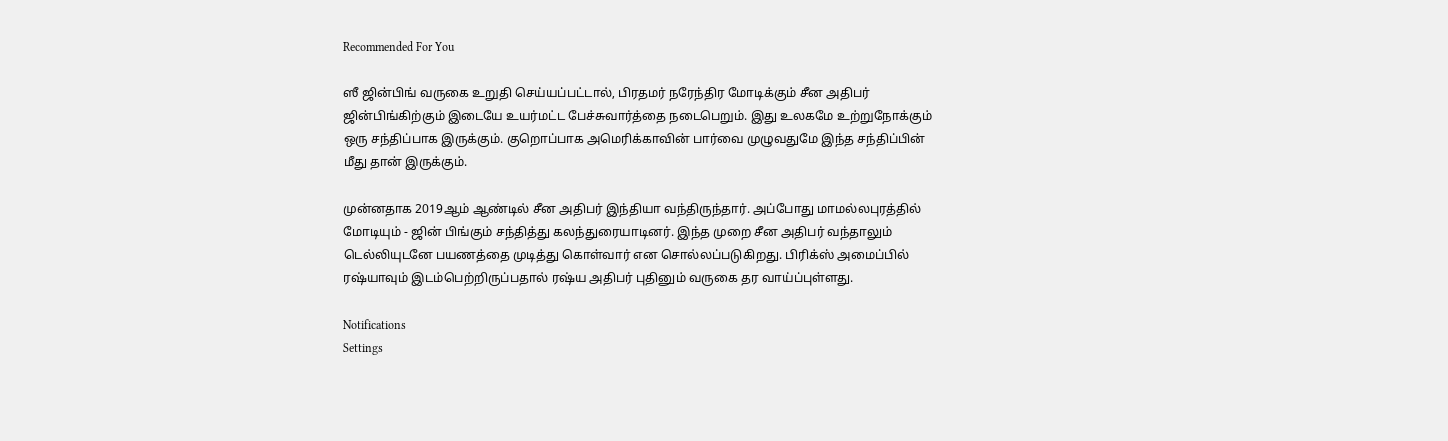Recommended For You

ஸீ ஜின்பிங் வருகை உறுதி செய்யப்பட்டால், பிரதமர் நரேந்திர மோடிக்கும் சீன அதிபர் ஜின்பிங்கிற்கும் இடையே உயர்மட்ட பேச்சுவார்த்தை நடைபெறும். இது உலகமே உற்றுநோக்கும் ஒரு சந்திப்பாக இருக்கும். குறொப்பாக அமெரிக்காவின் பார்வை முழுவதுமே இந்த சந்திப்பின் மீது தான் இருக்கும்.

முன்னதாக 2019ஆம் ஆண்டில் சீன அதிபர் இந்தியா வந்திருந்தார். அப்போது மாமல்லபுரத்தில் மோடியும் - ஜின் பிங்கும் சந்தித்து கலந்துரையாடினர். இந்த முறை சீன அதிபர் வந்தாலும் டெல்லியுடனே பயணத்தை முடித்து கொள்வார் என சொல்லப்படுகிறது. பிரிக்ஸ் அமைப்பில் ரஷ்யாவும் இடம்பெற்றிருப்பதால் ரஷ்ய அதிபர் புதினும் வருகை தர வாய்ப்புள்ளது.

Notifications
Settings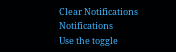Clear Notifications
Notifications
Use the toggle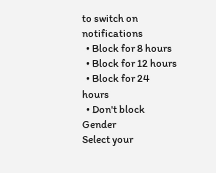to switch on notifications
  • Block for 8 hours
  • Block for 12 hours
  • Block for 24 hours
  • Don't block
Gender
Select your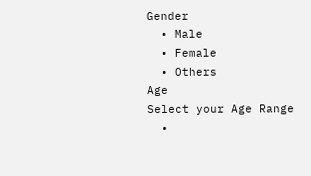Gender
  • Male
  • Female
  • Others
Age
Select your Age Range
  •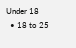Under 18
  • 18 to 25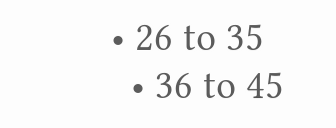• 26 to 35
  • 36 to 45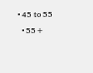• 45 to 55
  • 55+